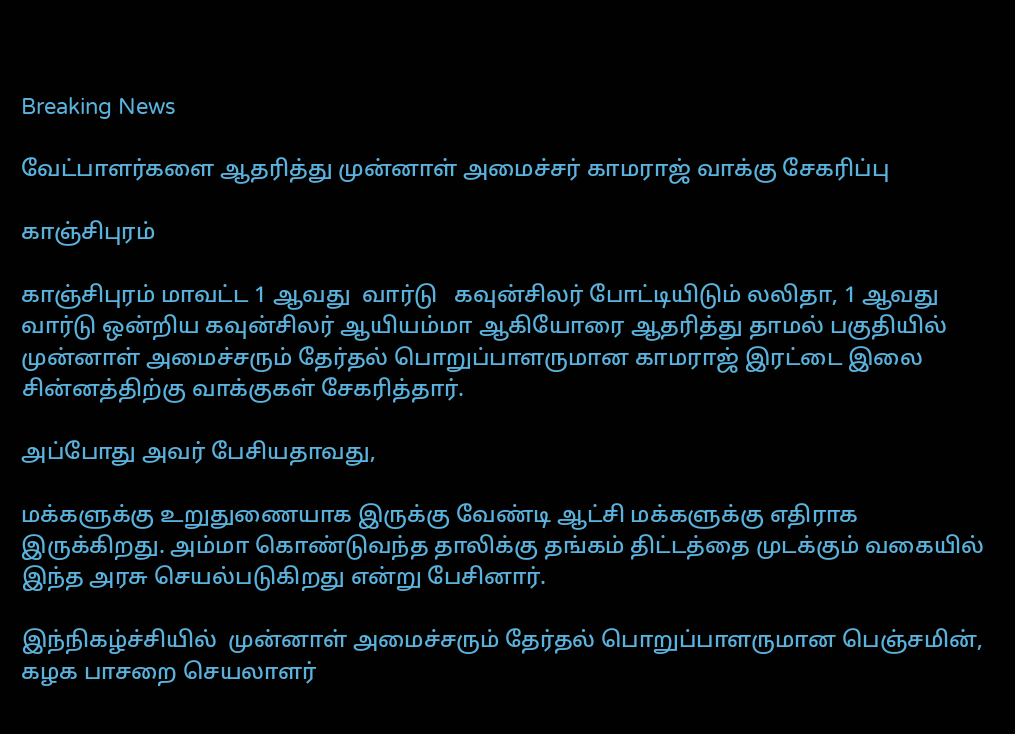Breaking News

வேட்பாளர்களை ஆதரித்து முன்னாள் அமைச்சர் காமராஜ் வாக்கு சேகரிப்பு

காஞ்சிபுரம்

காஞ்சிபுரம் மாவட்ட 1 ஆவது  வார்டு   கவுன்சிலர் போட்டியிடும் லலிதா, 1 ஆவது வார்டு ஒன்றிய கவுன்சிலர் ஆயியம்மா ஆகியோரை ஆதரித்து தாமல் பகுதியில் முன்னாள் அமைச்சரும் தேர்தல் பொறுப்பாளருமான காமராஜ் இரட்டை இலை சின்னத்திற்கு வாக்குகள் சேகரித்தார்.

அப்போது அவர் பேசியதாவது,

மக்களுக்கு உறுதுணையாக இருக்கு வேண்டி ஆட்சி மக்களுக்கு எதிராக இருக்கிறது. அம்மா கொண்டுவந்த தாலிக்கு தங்கம் திட்டத்தை முடக்கும் வகையில் இந்த அரசு செயல்படுகிறது என்று பேசினார்.

இந்நிகழ்ச்சியில்  முன்னாள் அமைச்சரும் தேர்தல் பொறுப்பாளருமான பெஞ்சமின், கழக பாசறை செயலாளர்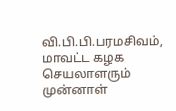வி.பி.பி.பரமசிவம், மாவட்ட கழக செயலாளரும் முன்னாள்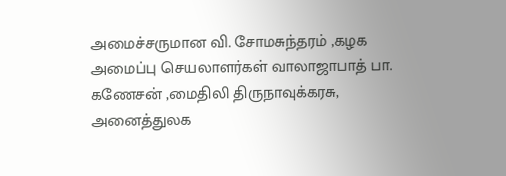அமைச்சருமான வி. சோமசுந்தரம் ,கழக அமைப்பு செயலாளர்கள் வாலாஜாபாத் பா. கணேசன் ,மைதிலி திருநாவுக்கரசு, அனைத்துலக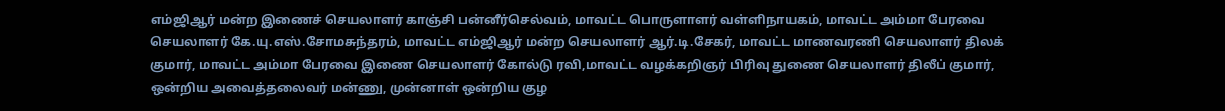எம்ஜிஆர் மன்ற இணைச் செயலாளர் காஞ்சி பன்னீர்செல்வம், மாவட்ட பொருளாளர் வள்ளிநாயகம், மாவட்ட அம்மா பேரவை செயலாளர் கே.யு.எஸ்.சோமசுந்தரம், மாவட்ட எம்ஜிஆர் மன்ற செயலாளர் ஆர்.டி.சேகர், மாவட்ட மாணவரணி செயலாளர் திலக் குமார், மாவட்ட அம்மா பேரவை இணை செயலாளர் கோல்டு ரவி,மாவட்ட வழக்கறிஞர் பிரிவு துணை செயலாளர் திலீப் குமார், ஒன்றிய அவைத்தலைவர் மன்ணு, முன்னாள் ஒன்றிய குழ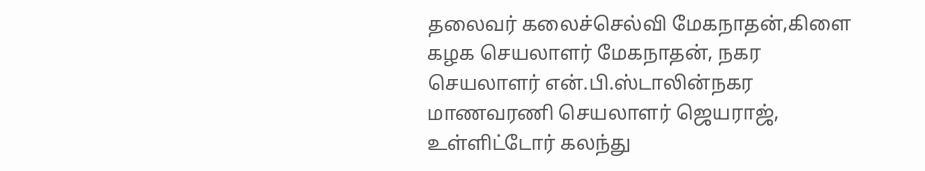தலைவர் கலைச்செல்வி மேகநாதன்,கிளை கழக செயலாளர் மேகநாதன், நகர செயலாளர் என்.பி.ஸ்டாலின்நகர மாணவரணி செயலாளர் ஜெயராஜ், உள்ளிட்டோர் கலந்து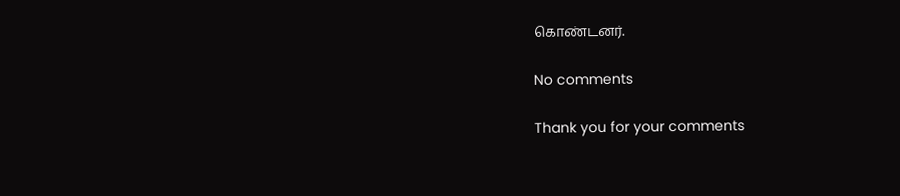கொண்டனர்.

No comments

Thank you for your comments